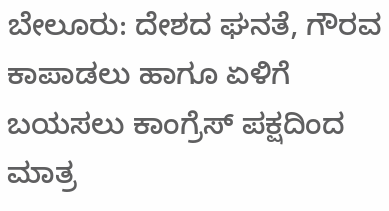ಬೇಲೂರು: ದೇಶದ ಘನತೆ, ಗೌರವ ಕಾಪಾಡಲು ಹಾಗೂ ಏಳಿಗೆ ಬಯಸಲು ಕಾಂಗ್ರೆಸ್ ಪಕ್ಷದಿಂದ ಮಾತ್ರ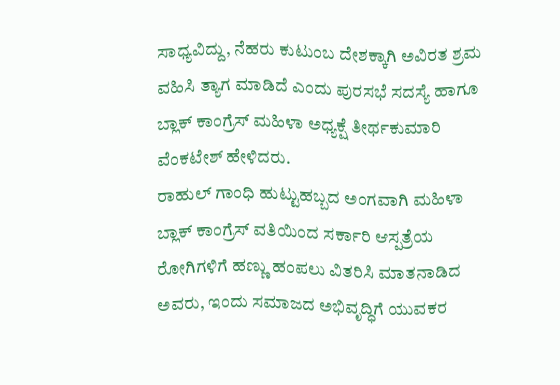ಸಾಧ್ಯವಿದ್ದು, ನೆಹರು ಕುಟುಂಬ ದೇಶಕ್ಕಾಗಿ ಅವಿರತ ಶ್ರಮ ವಹಿಸಿ ತ್ಯಾಗ ಮಾಡಿದೆ ಎಂದು ಪುರಸಭೆ ಸದಸ್ಯೆ ಹಾಗೂ ಬ್ಲಾಕ್ ಕಾಂಗ್ರೆಸ್ ಮಹಿಳಾ ಅಧ್ಯಕ್ಷೆ ತೀರ್ಥಕುಮಾರಿ ವೆಂಕಟೇಶ್ ಹೇಳಿದರು.
ರಾಹುಲ್ ಗಾಂಧಿ ಹುಟ್ಟುಹಬ್ಬದ ಅಂಗವಾಗಿ ಮಹಿಳಾ ಬ್ಲಾಕ್ ಕಾಂಗ್ರೆಸ್ ವತಿಯಿಂದ ಸರ್ಕಾರಿ ಆಸ್ಪತ್ರೆಯ ರೋಗಿಗಳಿಗೆ ಹಣ್ಣು ಹಂಪಲು ವಿತರಿಸಿ ಮಾತನಾಡಿದ ಅವರು, ಇಂದು ಸಮಾಜದ ಅಭಿವೃದ್ಧಿಗೆ ಯುವಕರ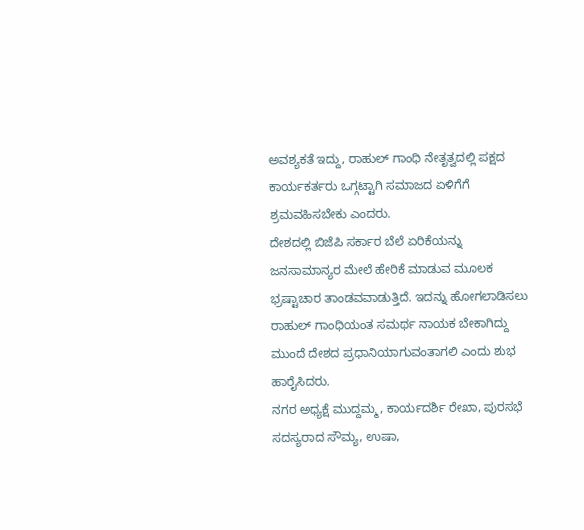ಅವಶ್ಯಕತೆ ಇದ್ದು, ರಾಹುಲ್ ಗಾಂಧಿ ನೇತೃತ್ವದಲ್ಲಿ ಪಕ್ಷದ ಕಾರ್ಯಕರ್ತರು ಒಗ್ಗಟ್ಟಾಗಿ ಸಮಾಜದ ಏಳಿಗೆಗೆ ಶ್ರಮವಹಿಸಬೇಕು ಎಂದರು.
ದೇಶದಲ್ಲಿ ಬಿಜೆಪಿ ಸರ್ಕಾರ ಬೆಲೆ ಏರಿಕೆಯನ್ನು ಜನಸಾಮಾನ್ಯರ ಮೇಲೆ ಹೇರಿಕೆ ಮಾಡುವ ಮೂಲಕ ಭ್ರಷ್ಟಾಚಾರ ತಾಂಡವವಾಡುತ್ತಿದೆ. ಇದನ್ನು ಹೋಗಲಾಡಿಸಲು ರಾಹುಲ್ ಗಾಂಧಿಯಂತ ಸಮರ್ಥ ನಾಯಕ ಬೇಕಾಗಿದ್ದು ಮುಂದೆ ದೇಶದ ಪ್ರಧಾನಿಯಾಗುವಂತಾಗಲಿ ಎಂದು ಶುಭ ಹಾರೈಸಿದರು.
ನಗರ ಅಧ್ಯಕ್ಷೆ ಮುದ್ದಮ್ಮ, ಕಾರ್ಯದರ್ಶಿ ರೇಖಾ, ಪುರಸಭೆ ಸದಸ್ಯರಾದ ಸೌಮ್ಯ, ಉಷಾ,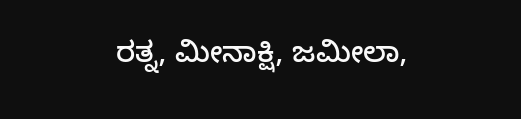ರತ್ನ, ಮೀನಾಕ್ಷಿ, ಜಮೀಲಾ,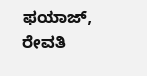ಫಯಾಜ್, ರೇವತಿ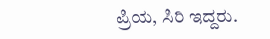ಪ್ರಿಯ, ಸಿರಿ ಇದ್ದರು.